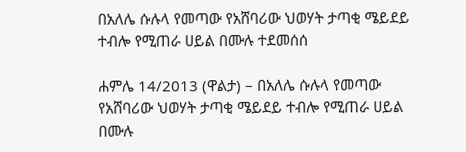በአለሌ ሱሉላ የመጣው የአሸባሪው ህወሃት ታጣቂ ሜይደይ ተብሎ የሚጠራ ሀይል በሙሉ ተደመሰሰ

ሐምሌ 14/2013 (ዋልታ) – በአለሌ ሱሉላ የመጣው የአሸባሪው ህወሃት ታጣቂ ሜይደይ ተብሎ የሚጠራ ሀይል በሙሉ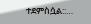ተደምስሷል::…